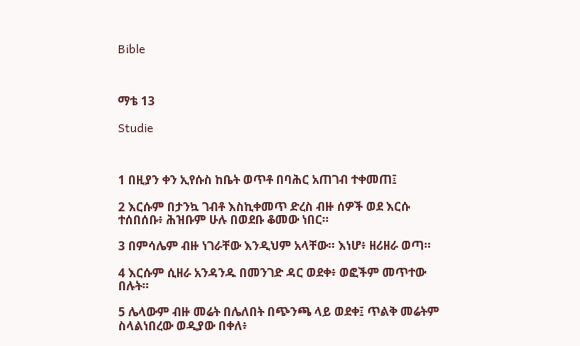Bible



ማቴ 13

Studie



1 በዚያን ቀን ኢየሱስ ከቤት ወጥቶ በባሕር አጠገብ ተቀመጠ፤

2 እርሱም በታንኳ ገብቶ እስኪቀመጥ ድረስ ብዙ ሰዎች ወደ እርሱ ተሰበሰቡ፥ ሕዝቡም ሁሉ በወደቡ ቆመው ነበር።

3 በምሳሌም ብዙ ነገራቸው እንዲህም አላቸው። እነሆ፥ ዘሪዘራ ወጣ።

4 እርሱም ሲዘራ አንዳንዱ በመንገድ ዳር ወደቀ፥ ወፎችም መጥተው በሉት።

5 ሌላውም ብዙ መሬት በሌለበት በጭንጫ ላይ ወደቀ፤ ጥልቅ መሬትም ስላልነበረው ወዲያው በቀለ፥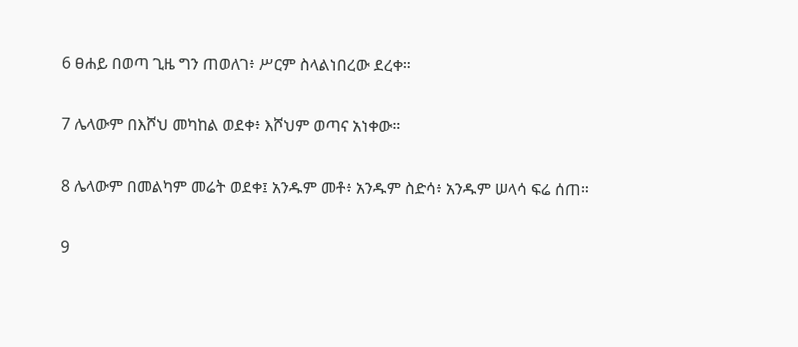6 ፀሐይ በወጣ ጊዜ ግን ጠወለገ፥ ሥርም ስላልነበረው ደረቀ።

7 ሌላውም በእሾህ መካከል ወደቀ፥ እሾህም ወጣና አነቀው።

8 ሌላውም በመልካም መሬት ወደቀ፤ አንዱም መቶ፥ አንዱም ስድሳ፥ አንዱም ሠላሳ ፍሬ ሰጠ።

9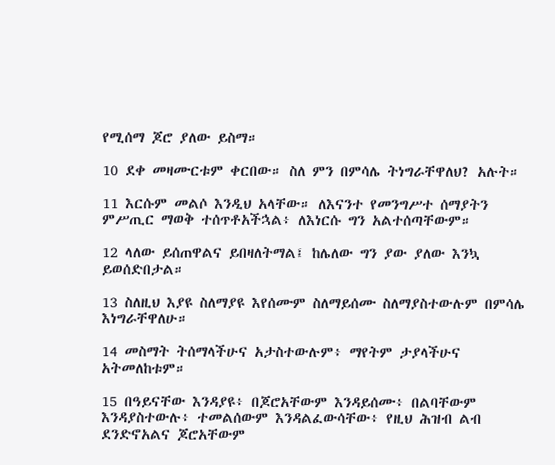የሚሰማ ጆሮ ያለው ይስማ።

10 ደቀ መዛሙርቱም ቀርበው። ስለ ምን በምሳሌ ትነግራቸዋለህ? አሉት።

11 እርሱም መልሶ እንዲህ አላቸው። ለእናንተ የመንግሥተ ሰማያትን ምሥጢር ማወቅ ተሰጥቶአችኋል፥ ለእነርሱ ግን አልተሰጣቸውም።

12 ላለው ይሰጠዋልና ይበዛለትማል፤ ከሌለው ግን ያው ያለው እንኳ ይወሰድበታል።

13 ስለዚህ እያዩ ስለማያዩ እየሰሙም ስለማይሰሙ ስለማያስተውሉም በምሳሌ እነግራቸዋለሁ።

14 መስማት ትሰማላችሁና አታስተውሉም፥ ማየትም ታያላችሁና አትመለከቱም።

15 በዓይናቸው እንዳያዩ፥ በጆሮአቸውም እንዳይሰሙ፥ በልባቸውም እንዳያስተውሉ፥ ተመልሰውም እንዳልፈውሳቸው፥ የዚህ ሕዝብ ልብ ደንድኖአልና ጆሮአቸውም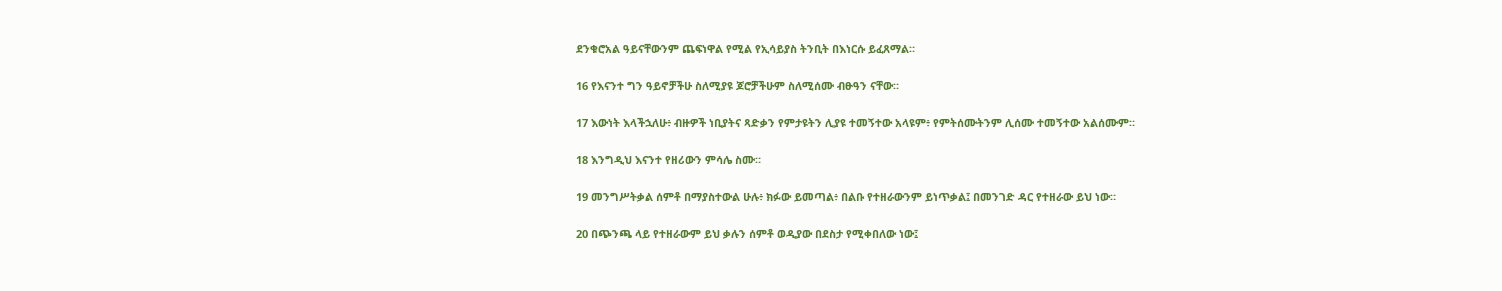ደንቁሮአል ዓይናቸውንም ጨፍነዋል የሚል የኢሳይያስ ትንቢት በእነርሱ ይፈጸማል።

16 የእናንተ ግን ዓይኖቻችሁ ስለሚያዩ ጆሮቻችሁም ስለሚሰሙ ብፁዓን ናቸው።

17 እውነት እላችኋለሁ፥ ብዙዎች ነቢያትና ጻድቃን የምታዩትን ሊያዩ ተመኝተው አላዩም፥ የምትሰሙትንም ሊሰሙ ተመኝተው አልሰሙም።

18 እንግዲህ እናንተ የዘሪውን ምሳሌ ስሙ።

19 መንግሥትቃል ሰምቶ በማያስተውል ሁሉ፥ ክፉው ይመጣል፥ በልቡ የተዘራውንም ይነጥቃል፤ በመንገድ ዳር የተዘራው ይህ ነው።

20 በጭንጫ ላይ የተዘራውም ይህ ቃሉን ሰምቶ ወዲያው በደስታ የሚቀበለው ነው፤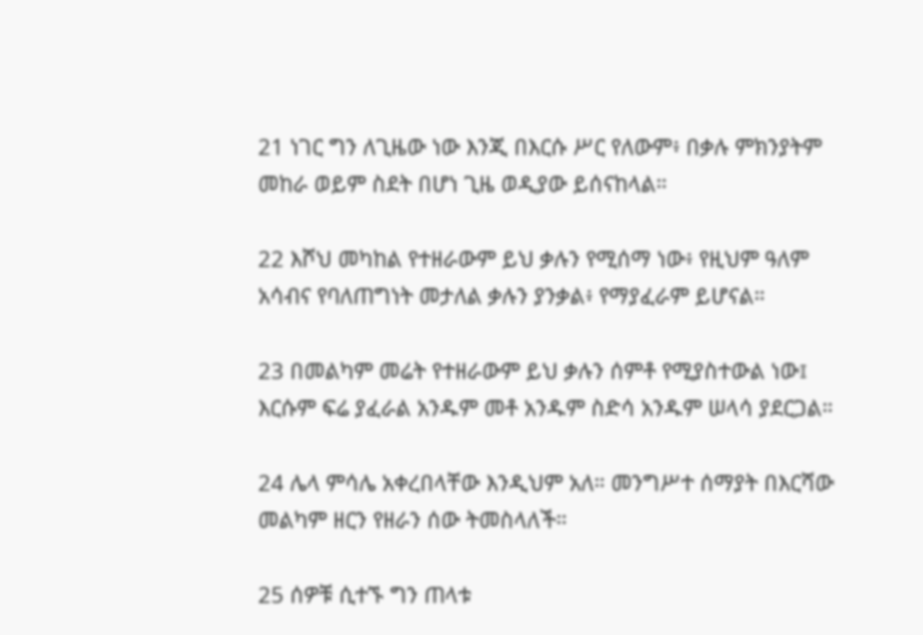21 ነገር ግን ለጊዜው ነው እንጂ በእርሱ ሥር የለውም፥ በቃሉ ምክንያትም መከራ ወይም ስደት በሆነ ጊዜ ወዲያው ይሰናከላል።

22 እሾህ መካከል የተዘራውም ይህ ቃሉን የሚሰማ ነው፥ የዚህም ዓለም አሳብና የባለጠግነት መታለል ቃሉን ያንቃል፥ የማያፈራም ይሆናል።

23 በመልካም መሬት የተዘራውም ይህ ቃሉን ሰምቶ የሚያስተውል ነው፤ እርሱም ፍሬ ያፈራል አንዱም መቶ አንዱም ስድሳ አንዱም ሠላሳ ያደርጋል።

24 ሌላ ምሳሌ አቀረበላቸው እንዲህም አለ። መንግሥተ ሰማያት በእርሻው መልካም ዘርን የዘራን ሰው ትመስላለች።

25 ሰዎቹ ሲተኙ ግን ጠላቱ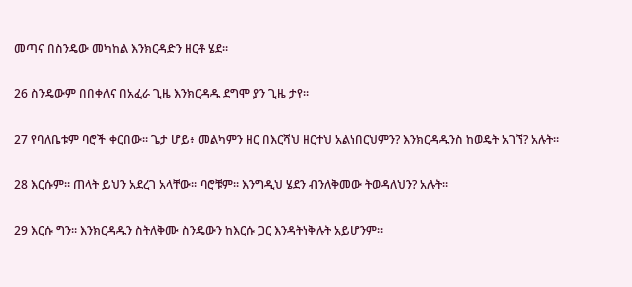መጣና በስንዴው መካከል እንክርዳድን ዘርቶ ሄደ።

26 ስንዴውም በበቀለና በአፈራ ጊዜ እንክርዳዱ ደግሞ ያን ጊዜ ታየ።

27 የባለቤቱም ባሮች ቀርበው። ጌታ ሆይ፥ መልካምን ዘር በእርሻህ ዘርተህ አልነበርህምን? እንክርዳዱንስ ከወዴት አገኘ? አሉት።

28 እርሱም። ጠላት ይህን አደረገ አላቸው። ባሮቹም። እንግዲህ ሄደን ብንለቅመው ትወዳለህን? አሉት።

29 እርሱ ግን። እንክርዳዱን ስትለቅሙ ስንዴውን ከእርሱ ጋር እንዳትነቅሉት አይሆንም።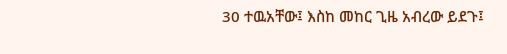30 ተዉአቸው፤ እስከ መከር ጊዜ አብረው ይደጉ፤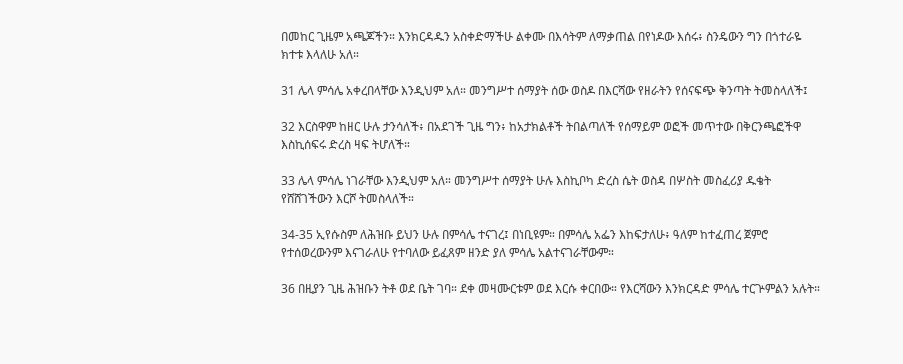በመከር ጊዜም አጫጆችን። እንክርዳዱን አስቀድማችሁ ልቀሙ በእሳትም ለማቃጠል በየነዶው እሰሩ፥ ስንዴውን ግን በጎተራዬ ክተቱ እላለሁ አለ።

31 ሌላ ምሳሌ አቀረበላቸው እንዲህም አለ። መንግሥተ ሰማያት ሰው ወስዶ በእርሻው የዘራትን የሰናፍጭ ቅንጣት ትመስላለች፤

32 እርስዋም ከዘር ሁሉ ታንሳለች፥ በአደገች ጊዜ ግን፥ ከአታክልቶች ትበልጣለች የሰማይም ወፎች መጥተው በቅርንጫፎችዋ እስኪሰፍሩ ድረስ ዛፍ ትሆለች።

33 ሌላ ምሳሌ ነገራቸው እንዲህም አለ። መንግሥተ ሰማያት ሁሉ እስኪቦካ ድረስ ሴት ወስዳ በሦስት መስፈሪያ ዱቄት የሸሸገችውን እርሾ ትመስላለች።

34-35 ኢየሱስም ለሕዝቡ ይህን ሁሉ በምሳሌ ተናገረ፤ በነቢዩም። በምሳሌ አፌን እከፍታለሁ፥ ዓለም ከተፈጠረ ጀምሮ የተሰወረውንም እናገራለሁ የተባለው ይፈጸም ዘንድ ያለ ምሳሌ አልተናገራቸውም።

36 በዚያን ጊዜ ሕዝቡን ትቶ ወደ ቤት ገባ። ደቀ መዛሙርቱም ወደ እርሱ ቀርበው። የእርሻውን እንክርዳድ ምሳሌ ተርጕምልን አሉት።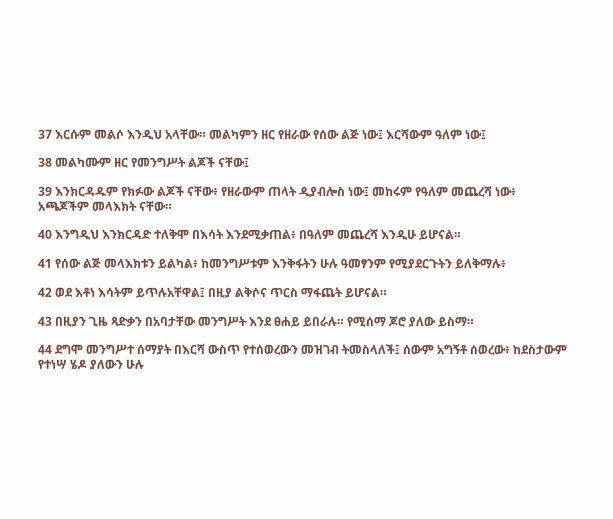37 እርሱም መልሶ እንዲህ አላቸው። መልካምን ዘር የዘራው የሰው ልጅ ነው፤ እርሻውም ዓለም ነው፤

38 መልካሙም ዘር የመንግሥት ልጆች ናቸው፤

39 እንክርዳዱም የክፉው ልጆች ናቸው፥ የዘራውም ጠላት ዲያብሎስ ነው፤ መከሩም የዓለም መጨረሻ ነው፥ አጫጆችም መላእክት ናቸው።

40 እንግዲህ እንክርዳድ ተለቅሞ በእሳት እንደሚቃጠል፥ በዓለም መጨረሻ እንዲሁ ይሆናል።

41 የሰው ልጅ መላእክቱን ይልካል፥ ከመንግሥቱም እንቅፋትን ሁሉ ዓመፃንም የሚያደርጉትን ይለቅማሉ፥

42 ወደ እቶነ እሳትም ይጥሉአቸዋል፤ በዚያ ልቅሶና ጥርስ ማፋጨት ይሆናል።

43 በዚያን ጊዜ ጻድቃን በአባታቸው መንግሥት እንደ ፀሐይ ይበራሉ። የሚሰማ ጆሮ ያለው ይስማ።

44 ደግሞ መንግሥተ ሰማያት በእርሻ ውስጥ የተሰወረውን መዝገብ ትመስላለች፤ ሰውም አግኝቶ ሰወረው፥ ከደስታውም የተነሣ ሄዶ ያለውን ሁሉ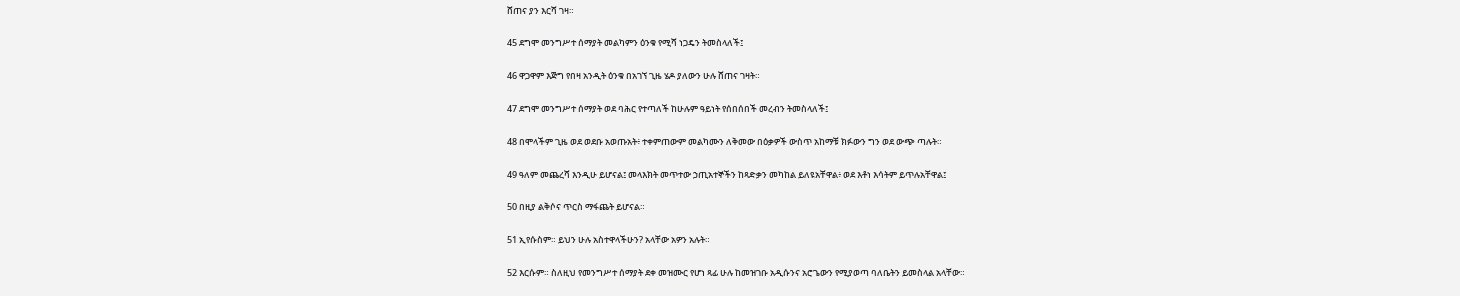ሸጠና ያን እርሻ ገዛ።

45 ደግሞ መንግሥተ ሰማያት መልካምን ዕንቁ የሚሻ ነጋዴን ትመስላለች፤

46 ዋጋዋም እጅግ የበዛ አንዲት ዕንቁ በአገኘ ጊዜ ሄዶ ያለውን ሁሉ ሸጠና ገዛት።

47 ደግሞ መንግሥተ ሰማያት ወደ ባሕር የተጣለች ከሁሉም ዓይነት የሰበሰበች መረብን ትመስላለች፤

48 በሞላችም ጊዜ ወደ ወደቡ አወጡአት፥ ተቀምጠውም መልካሙን ለቅመው በዕቃዎች ውስጥ አከማቹ ክፉውን ግን ወደ ውጭ ጣሉት።

49 ዓለም መጨረሻ እንዲሁ ይሆናል፤ መላእክት መጥተው ኃጢአተኞችን ከጻድቃን መካከል ይለዩአቸዋል፥ ወደ እቶነ እሳትም ይጥሉአቸዋል፤

50 በዚያ ልቅሶና ጥርስ ማፋጨት ይሆናል።

51 ኢየሱስም። ይህን ሁሉ አስተዋላችሁን? አላቸው አዎን አሉት።

52 እርሱም። ስለዚህ የመንግሥተ ሰማያት ደቀ መዝሙር የሆነ ጻፊ ሁሉ ከመዝገቡ አዲሱንና አሮጌውን የሚያወጣ ባለቤትን ይመስላል አላቸው።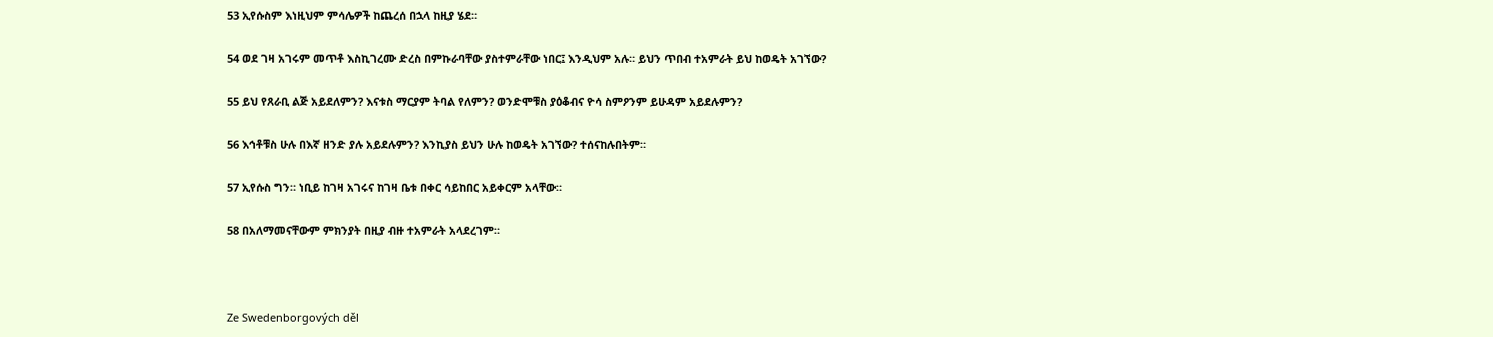53 ኢየሱስም እነዚህም ምሳሌዎች ከጨረሰ በኋላ ከዚያ ሄደ።

54 ወደ ገዛ አገሩም መጥቶ እስኪገረሙ ድረስ በምኩራባቸው ያስተምራቸው ነበር፤ እንዲህም አሉ። ይህን ጥበብ ተአምራት ይህ ከወዴት አገኘው?

55 ይህ የጸራቢ ልጅ አይደለምን? እናቱስ ማርያም ትባል የለምን? ወንድሞቹስ ያዕቆብና ዮሳ ስምዖንም ይሁዳም አይደሉምን?

56 እኅቶቹስ ሁሉ በእኛ ዘንድ ያሉ አይደሉምን? እንኪያስ ይህን ሁሉ ከወዴት አገኘው? ተሰናከሉበትም።

57 ኢየሱስ ግን። ነቢይ ከገዛ አገሩና ከገዛ ቤቱ በቀር ሳይከበር አይቀርም አላቸው።

58 በአለማመናቸውም ምክንያት በዚያ ብዙ ተአምራት አላደረገም።



Ze Swedenborgových děl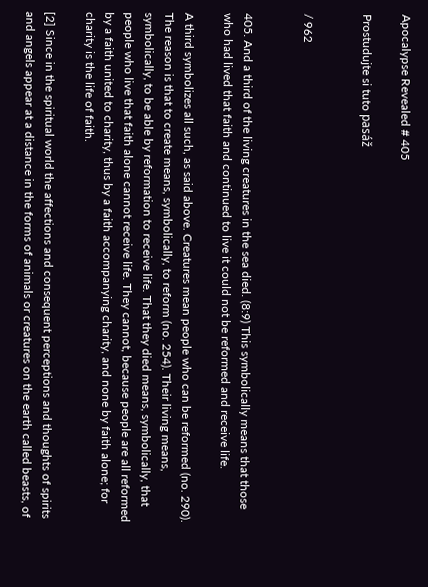Apocalypse Revealed # 405

Prostudujte si tuto pasáž


/ 962


405. And a third of the living creatures in the sea died. (8:9) This symbolically means that those who had lived that faith and continued to live it could not be reformed and receive life.

A third symbolizes all such, as said above. Creatures mean people who can be reformed (no. 290). The reason is that to create means, symbolically, to reform (no. 254). Their living means, symbolically, to be able by reformation to receive life. That they died means, symbolically, that people who live that faith alone cannot receive life. They cannot, because people are all reformed by a faith united to charity, thus by a faith accompanying charity, and none by faith alone; for charity is the life of faith.

[2] Since in the spiritual world the affections and consequent perceptions and thoughts of spirits and angels appear at a distance in the forms of animals or creatures on the earth called beasts, of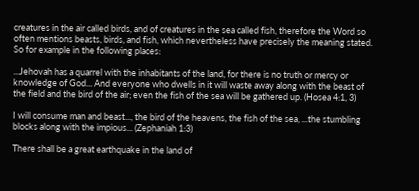creatures in the air called birds, and of creatures in the sea called fish, therefore the Word so often mentions beasts, birds, and fish, which nevertheless have precisely the meaning stated. So for example in the following places:

...Jehovah has a quarrel with the inhabitants of the land, for there is no truth or mercy or knowledge of God... And everyone who dwells in it will waste away along with the beast of the field and the bird of the air; even the fish of the sea will be gathered up. (Hosea 4:1, 3)

I will consume man and beast..., the bird of the heavens, the fish of the sea, ...the stumbling blocks along with the impious... (Zephaniah 1:3)

There shall be a great earthquake in the land of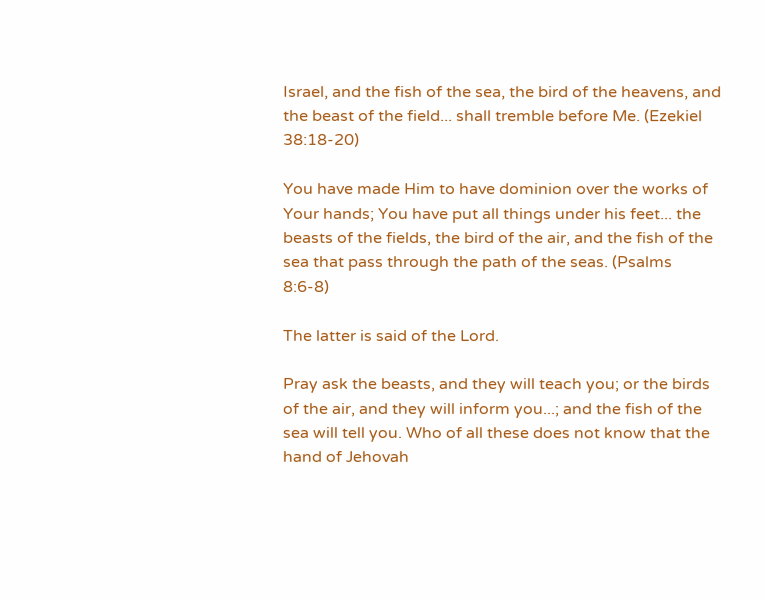Israel, and the fish of the sea, the bird of the heavens, and the beast of the field... shall tremble before Me. (Ezekiel 38:18-20)

You have made Him to have dominion over the works of Your hands; You have put all things under his feet... the beasts of the fields, the bird of the air, and the fish of the sea that pass through the path of the seas. (Psalms 8:6-8)

The latter is said of the Lord.

Pray ask the beasts, and they will teach you; or the birds of the air, and they will inform you...; and the fish of the sea will tell you. Who of all these does not know that the hand of Jehovah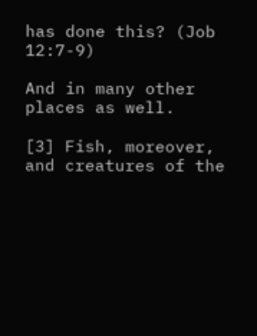has done this? (Job 12:7-9)

And in many other places as well.

[3] Fish, moreover, and creatures of the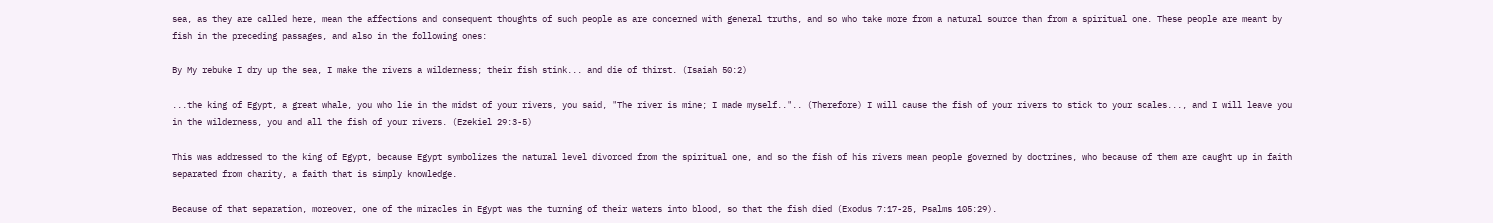sea, as they are called here, mean the affections and consequent thoughts of such people as are concerned with general truths, and so who take more from a natural source than from a spiritual one. These people are meant by fish in the preceding passages, and also in the following ones:

By My rebuke I dry up the sea, I make the rivers a wilderness; their fish stink... and die of thirst. (Isaiah 50:2)

...the king of Egypt, a great whale, you who lie in the midst of your rivers, you said, "The river is mine; I made myself..".. (Therefore) I will cause the fish of your rivers to stick to your scales..., and I will leave you in the wilderness, you and all the fish of your rivers. (Ezekiel 29:3-5)

This was addressed to the king of Egypt, because Egypt symbolizes the natural level divorced from the spiritual one, and so the fish of his rivers mean people governed by doctrines, who because of them are caught up in faith separated from charity, a faith that is simply knowledge.

Because of that separation, moreover, one of the miracles in Egypt was the turning of their waters into blood, so that the fish died (Exodus 7:17-25, Psalms 105:29).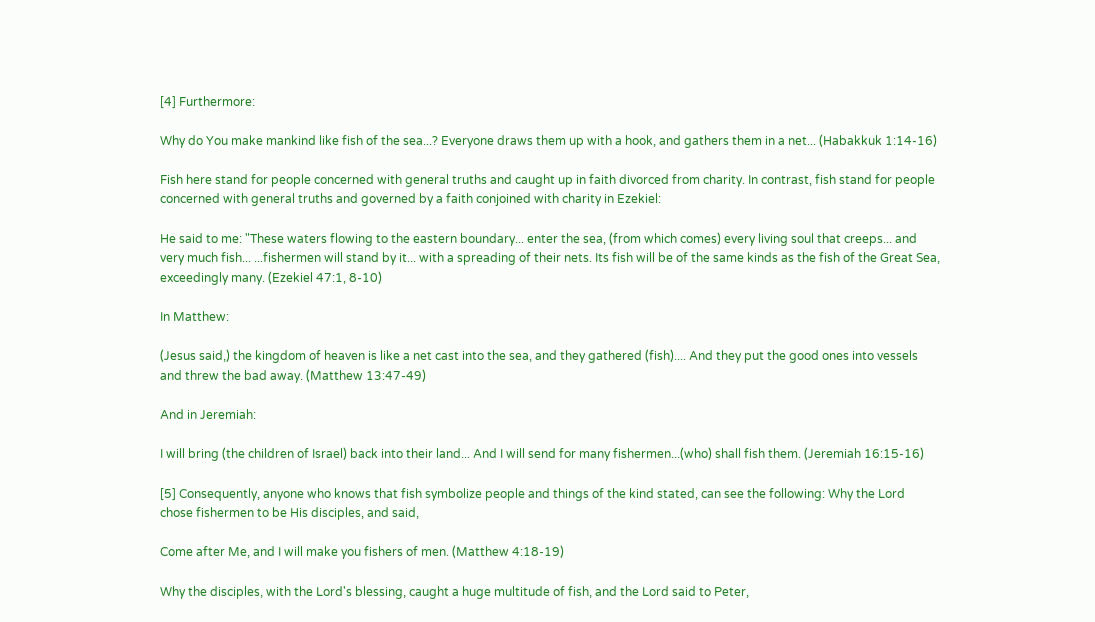[4] Furthermore:

Why do You make mankind like fish of the sea...? Everyone draws them up with a hook, and gathers them in a net... (Habakkuk 1:14-16)

Fish here stand for people concerned with general truths and caught up in faith divorced from charity. In contrast, fish stand for people concerned with general truths and governed by a faith conjoined with charity in Ezekiel:

He said to me: "These waters flowing to the eastern boundary... enter the sea, (from which comes) every living soul that creeps... and very much fish... ...fishermen will stand by it... with a spreading of their nets. Its fish will be of the same kinds as the fish of the Great Sea, exceedingly many. (Ezekiel 47:1, 8-10)

In Matthew:

(Jesus said,) the kingdom of heaven is like a net cast into the sea, and they gathered (fish).... And they put the good ones into vessels and threw the bad away. (Matthew 13:47-49)

And in Jeremiah:

I will bring (the children of Israel) back into their land... And I will send for many fishermen...(who) shall fish them. (Jeremiah 16:15-16)

[5] Consequently, anyone who knows that fish symbolize people and things of the kind stated, can see the following: Why the Lord chose fishermen to be His disciples, and said,

Come after Me, and I will make you fishers of men. (Matthew 4:18-19)

Why the disciples, with the Lord's blessing, caught a huge multitude of fish, and the Lord said to Peter,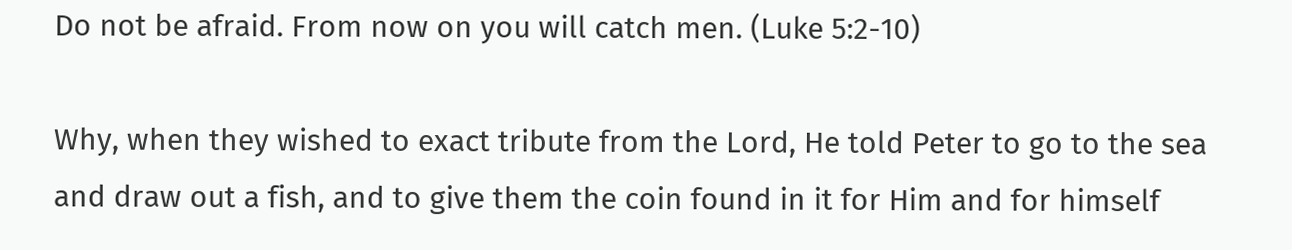Do not be afraid. From now on you will catch men. (Luke 5:2-10)

Why, when they wished to exact tribute from the Lord, He told Peter to go to the sea and draw out a fish, and to give them the coin found in it for Him and for himself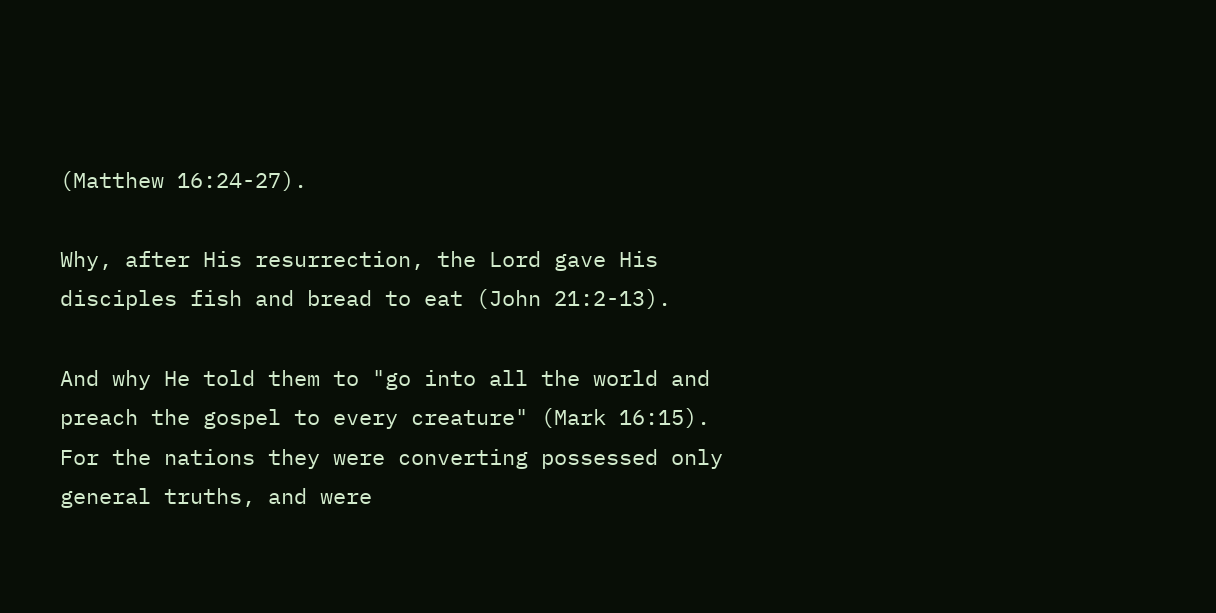(Matthew 16:24-27).

Why, after His resurrection, the Lord gave His disciples fish and bread to eat (John 21:2-13).

And why He told them to "go into all the world and preach the gospel to every creature" (Mark 16:15). For the nations they were converting possessed only general truths, and were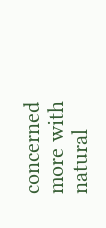concerned more with natural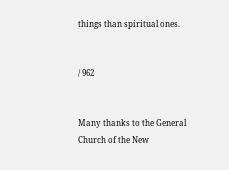things than spiritual ones.


/ 962


Many thanks to the General Church of the New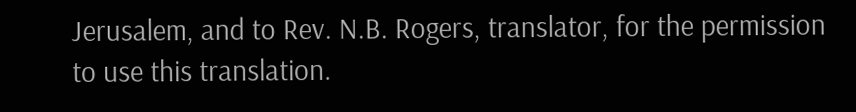Jerusalem, and to Rev. N.B. Rogers, translator, for the permission to use this translation.